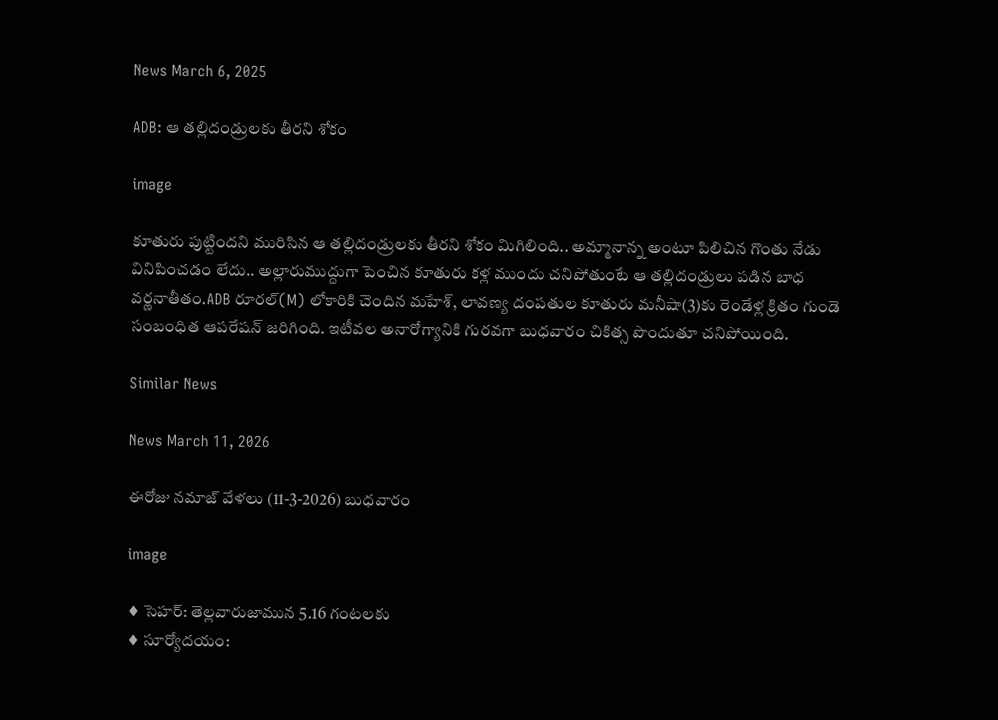News March 6, 2025

ADB: ఆ తల్లిదండ్రులకు తీరని శోకం

image

కూతురు పుట్టిందని మురిసిన ఆ తల్లిదండ్రులకు తీరని శోకం మిగిలింది.. అమ్మానాన్న అంటూ పిలిచిన గొంతు నేడు వినిపించడం లేదు.. అల్లారుముద్దుగా పెంచిన కూతురు కళ్ల ముందు చనిపోతుంటే ఆ తల్లిదండ్రులు పడిన బాధ వర్ణనాతీతం.ADB రూరల్(M) లోకారికి చెందిన మహేశ్, లావణ్య దంపతుల కూతురు మనీషా(3)కు రెండేళ్ల క్రితం గుండె సంబంధిత ఆపరేషన్ జరిగింది. ఇటీవల అనారోగ్యానికి గురవగా బుధవారం చికిత్స పొందుతూ చనిపోయింది.

Similar News

News March 11, 2026

ఈరోజు నమాజ్ వేళలు (11-3-2026) బుధవారం

image

♦ సెహర్: తెల్లవారుజామున 5.16 గంటలకు
♦ సూర్యోదయం: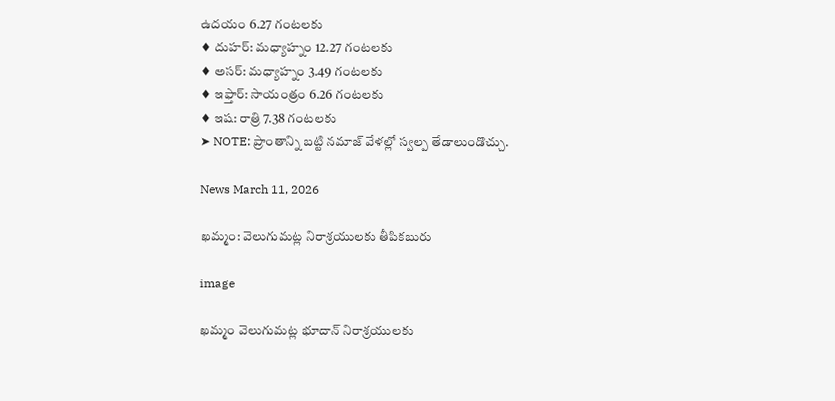ఉదయం 6.27 గంటలకు
♦ దుహర్: మధ్యాహ్నం 12.27 గంటలకు
♦ అసర్: మధ్యాహ్నం 3.49 గంటలకు
♦ ఇఫ్తార్: సాయంత్రం 6.26 గంటలకు
♦ ఇష: రాత్రి 7.38 గంటలకు
➤ NOTE: ప్రాంతాన్ని బట్టి నమాజ్ వేళల్లో స్వల్ప తేడాలుండొచ్చు.

News March 11, 2026

ఖమ్మం: వెలుగుమట్ల నిరాశ్రయులకు తీపికబురు

image

ఖమ్మం వెలుగుమట్ల భూదాన్ నిరాశ్రయులకు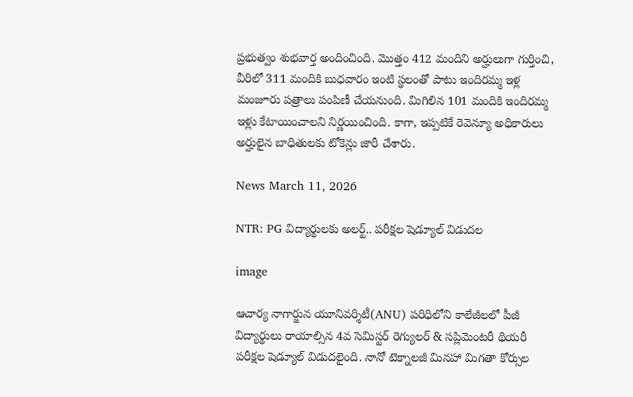ప్రభుత్వం శుభవార్త అందించింది. మొత్తం 412 మందిని అర్హులుగా గుర్తించి, వీరిలో 311 మందికి బుధవారం ఇంటి స్థలంతో పాటు ఇందిరమ్మ ఇళ్ల మంజూరు పత్రాలు పంపిణీ చేయనుంది. మిగిలిన 101 మందికి ఇందిరమ్మ ఇళ్లు కేటాయించాలని నిర్ణయించింది. కాగా, ఇప్పటికే రెవెన్యూ అధికారులు అర్హులైన బాధితులకు టోకెన్లు జారీ చేశారు.

News March 11, 2026

NTR: PG విద్యార్థులకు అలర్ట్.. పరీక్షల షెడ్యూల్ విడుదల

image

ఆచార్య నాగార్జున యూనివర్శిటీ(ANU) పరిధిలోని కాలేజీలలో పీజీ విద్యార్థులు రాయాల్సిన 4వ సెమిస్టర్ రెగ్యులర్ & సప్లిమెంటరీ థియరీ పరీక్షల షెడ్యూల్ విడుదలైంది. నానో టెక్నాలజీ మినహా మిగతా కోర్సుల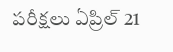పరీక్షలు ఏప్రిల్ 21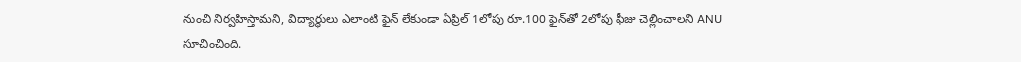నుంచి నిర్వహిస్తామని, విద్యార్థులు ఎలాంటి ఫైన్ లేకుండా ఏప్రిల్ 1లోపు రూ.100 ఫైన్‌తో 2లోపు ఫీజు చెల్లించాలని ANU సూచించింది.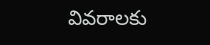వివరాలకు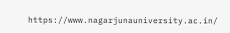https://www.nagarjunauniversity.ac.in/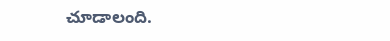చూడాలంది.